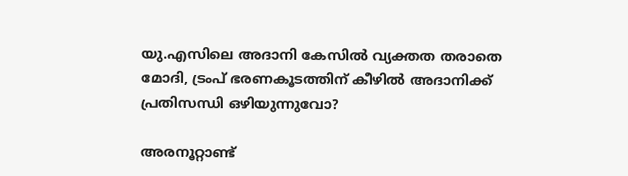യു.എസിലെ അദാനി കേസില്‍ വ്യക്തത തരാതെ മോദി, ട്രംപ് ഭരണകൂടത്തിന് കീഴില്‍ അദാനിക്ക് പ്രതിസന്ധി ഒഴിയുന്നുവോ?

അരനൂറ്റാണ്ട്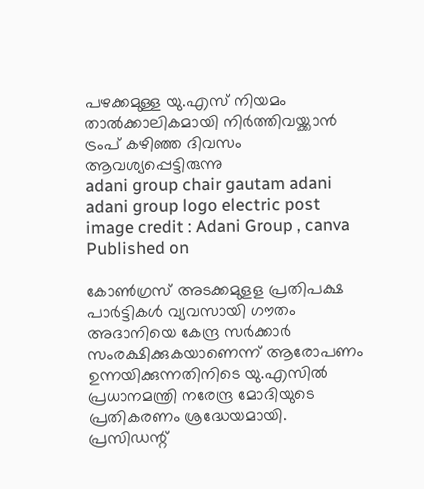പഴക്കമുള്ള യു.എസ് നിയമം താൽക്കാലികമായി നിർത്തിവയ്ക്കാന്‍ ട്രംപ് കഴിഞ്ഞ ദിവസം ആവശ്യപ്പെട്ടിരുന്നു
adani group chair gautam adani adani group logo electric post
image credit : Adani Group , canva
Published on

കോണ്‍ഗ്രസ് അടക്കമുളള പ്രതിപക്ഷ പാര്‍ട്ടികള്‍ വ്യവസായി ഗൗതം അദാനിയെ കേന്ദ്ര സര്‍ക്കാര്‍ സംരക്ഷിക്കുകയാണെന്ന് ആരോപണം ഉന്നയിക്കുന്നതിനിടെ യു.എസില്‍ പ്രധാനമന്ത്രി നരേന്ദ്ര മോദിയുടെ പ്രതികരണം ശ്രദ്ധേയമായി. പ്രസിഡന്റ്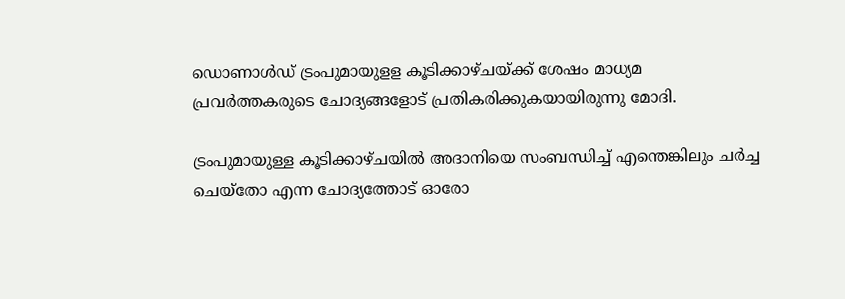ഡൊണാള്‍ഡ് ട്രംപുമായുളള കൂടിക്കാഴ്ചയ്ക്ക് ശേഷം മാധ്യമ പ്രവര്‍ത്തകരുടെ ചോദ്യങ്ങളോട് പ്രതികരിക്കുകയായിരുന്നു മോദി.

ട്രംപുമായുള്ള കൂടിക്കാഴ്ചയിൽ അദാനിയെ സംബന്ധിച്ച് എന്തെങ്കിലും ചർച്ച ചെയ്തോ എന്ന ചോദ്യത്തോട് ഓരോ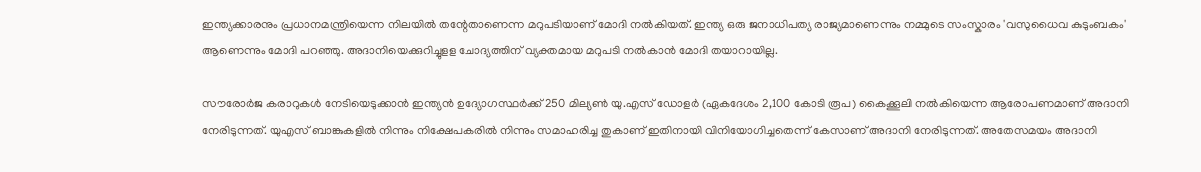ഇന്ത്യക്കാരനും പ്രധാനമന്ത്രിയെന്ന നിലയില്‍ തന്റേതാണെന്ന മറുപടിയാണ് മോദി നല്‍കിയത്. ഇന്ത്യ ഒരു ജനാധിപത്യ രാജ്യമാണെന്നും നമ്മുടെ സംസ്കാരം 'വസുധൈവ കുടുംബകം' ആണെന്നും മോദി പറഞ്ഞു. അദാനിയെക്കുറിച്ചുളള ചോദ്യത്തിന് വ്യക്തമായ മറുപടി നല്‍കാന്‍ മോദി തയാറായില്ല.

സൗരോർജ കരാറുകള്‍ നേടിയെടുക്കാന്‍ ഇന്ത്യൻ ഉദ്യോഗസ്ഥർക്ക് 250 മില്യൺ യു.എസ് ഡോളർ (ഏകദേശം 2,100 കോടി രൂപ) കൈക്കൂലി നൽകിയെന്ന ആരോപണമാണ് അദാനി നേരിടുന്നത്. യുഎസ് ബാങ്കുകളിൽ നിന്നും നിക്ഷേപകരിൽ നിന്നും സമാഹരിച്ച തുകാണ് ഇതിനായി വിനിയോഗിച്ചതെന്ന് കേസാണ് അദാനി നേരിടുന്നത്. അതേസമയം അദാനി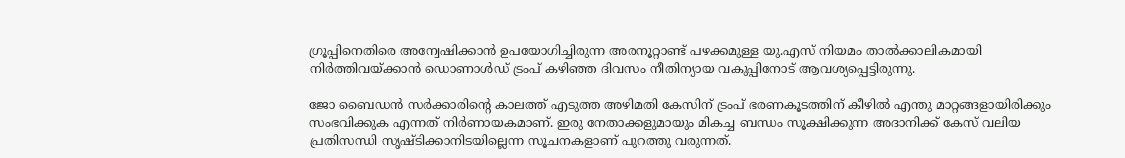ഗ്രൂപ്പിനെതിരെ അന്വേഷിക്കാൻ ഉപയോഗിച്ചിരുന്ന അരനൂറ്റാണ്ട് പഴക്കമുള്ള യു.എസ് നിയമം താൽക്കാലികമായി നിർത്തിവയ്ക്കാന്‍ ഡൊണാള്‍ഡ് ട്രംപ് കഴിഞ്ഞ ദിവസം നീതിന്യായ വകുപ്പിനോട് ആവശ്യപ്പെട്ടിരുന്നു.

ജോ ബൈഡന്‍ സര്‍ക്കാരിന്റെ കാലത്ത് എടുത്ത അഴിമതി കേസിന് ട്രംപ് ഭരണകൂടത്തിന് കീഴില്‍ എന്തു മാറ്റങ്ങളായിരിക്കും സംഭവിക്കുക എന്നത് നിര്‍ണായകമാണ്. ഇരു നേതാക്കളുമായും മികച്ച ബന്ധം സൂക്ഷിക്കുന്ന അദാനിക്ക് കേസ് വലിയ പ്രതിസന്ധി സൃഷ്ടിക്കാനിടയില്ലെന്ന സൂചനകളാണ് പുറത്തു വരുന്നത്.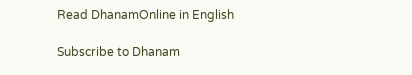Read DhanamOnline in English

Subscribe to Dhanam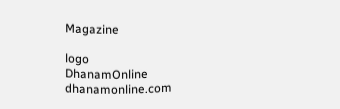Magazine

logo
DhanamOnline
dhanamonline.com